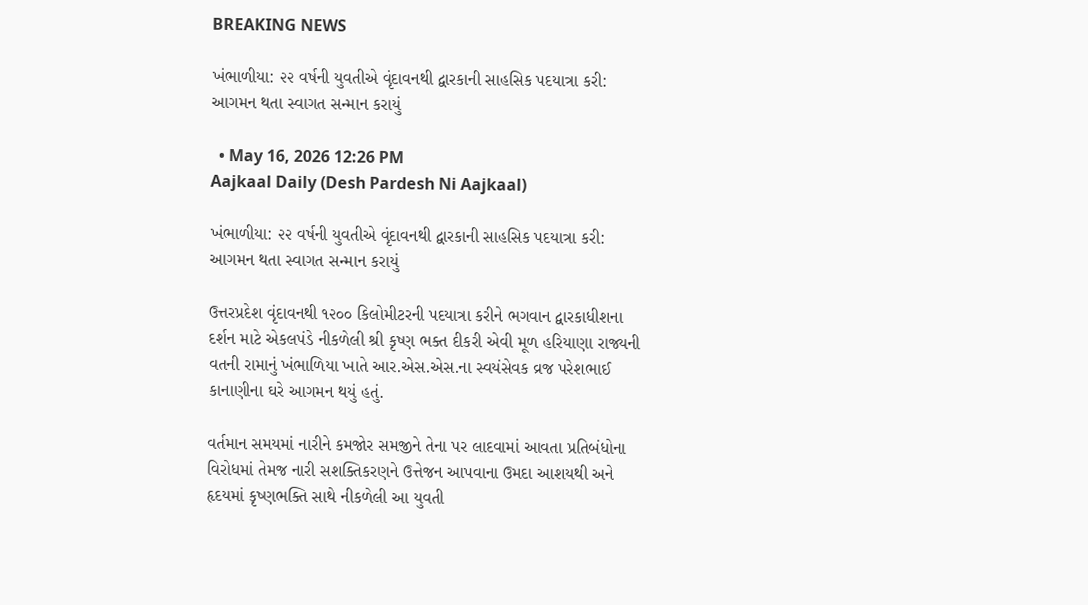BREAKING NEWS

ખંભાળીયા: ૨૨ વર્ષની યુવતીએ વૃંદાવનથી દ્વારકાની સાહસિક પદયાત્રા કરી: આગમન થતા સ્વાગત સન્માન કરાયું

  • May 16, 2026 12:26 PM
Aajkaal Daily (Desh Pardesh Ni Aajkaal)

ખંભાળીયા: ૨૨ વર્ષની યુવતીએ વૃંદાવનથી દ્વારકાની સાહસિક પદયાત્રા કરી: આગમન થતા સ્વાગત સન્માન કરાયું

ઉત્તરપ્રદેશ વૃંદાવનથી ૧૨૦૦ કિલોમીટરની પદયાત્રા કરીને ભગવાન દ્વારકાધીશના દર્શન માટે એકલપંડે નીકળેલી શ્રી કૃષ્ણ ભક્ત દીકરી એવી મૂળ હરિયાણા રાજ્યની વતની રામાનું ખંભાળિયા ખાતે આર.એસ.એસ.ના સ્વયંસેવક વ્રજ પરેશભાઈ કાનાણીના ઘરે આગમન થયું હતું.

વર્તમાન સમયમાં નારીને કમજોર સમજીને તેના પર લાદવામાં આવતા પ્રતિબંધોના વિરોધમાં તેમજ નારી સશક્તિકરણને ઉત્તેજન આપવાના ઉમદા આશયથી અને હૃદયમાં કૃષ્ણભક્તિ સાથે નીકળેલી આ યુવતી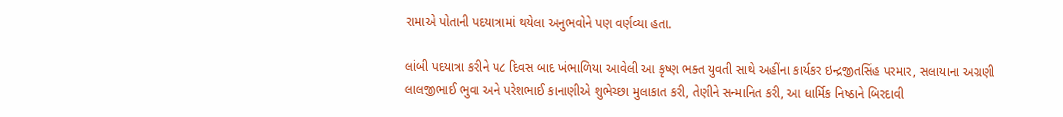રામાએ પોતાની પદયાત્રામાં થયેલા અનુભવોને પણ વર્ણવ્યા હતા.

લાંબી પદયાત્રા કરીને ૫૮ દિવસ બાદ ખંભાળિયા આવેલી આ કૃષ્ણ ભક્ત યુવતી સાથે અહીંના કાર્યકર ઇન્દ્રજીતસિંહ પરમાર, સલાયાના અગ્રણી લાલજીભાઈ ભુવા અને પરેશભાઈ કાનાણીએ શુભેચ્છા મુલાકાત કરી, તેણીને સન્માનિત કરી, આ ધાર્મિક નિષ્ઠાને બિરદાવી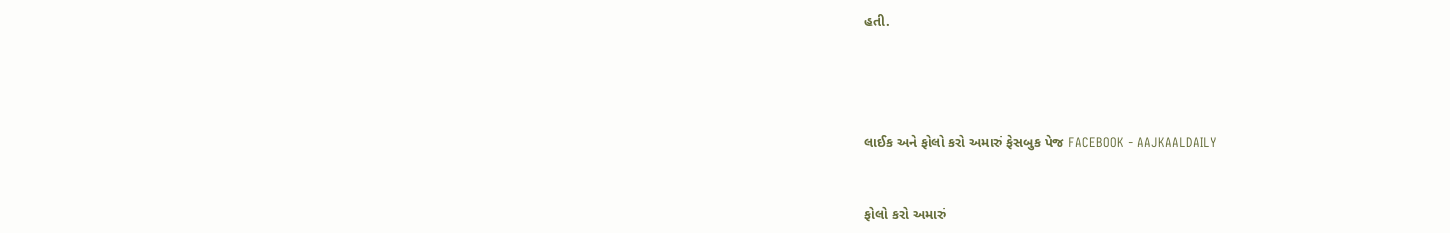હતી.




લાઈક અને ફોલો કરો અમારું ફેસબુક પેજ FACEBOOK - AAJKAALDAILY


ફોલો કરો અમારું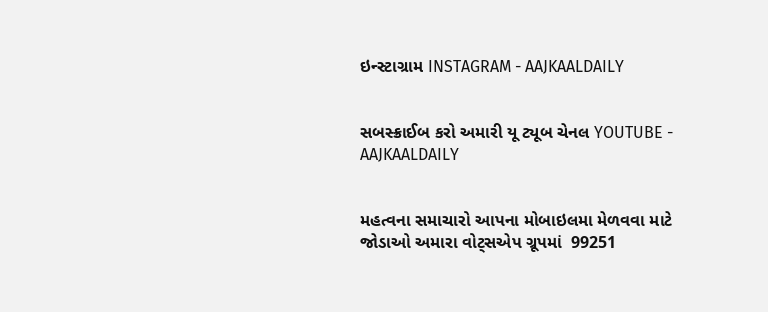ઇન્સ્ટાગ્રામ INSTAGRAM - AAJKAALDAILY


સબસ્ક્રાઈબ કરો અમારી યૂ ટ્યૂબ ચેનલ YOUTUBE - AAJKAALDAILY


મહત્વના સમાચારો આપના મોબાઇલમા મેળવવા માટે જોડાઓ અમારા વોટ્સએપ ગ્રૂપમાં  99251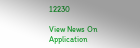12230

View News On Application